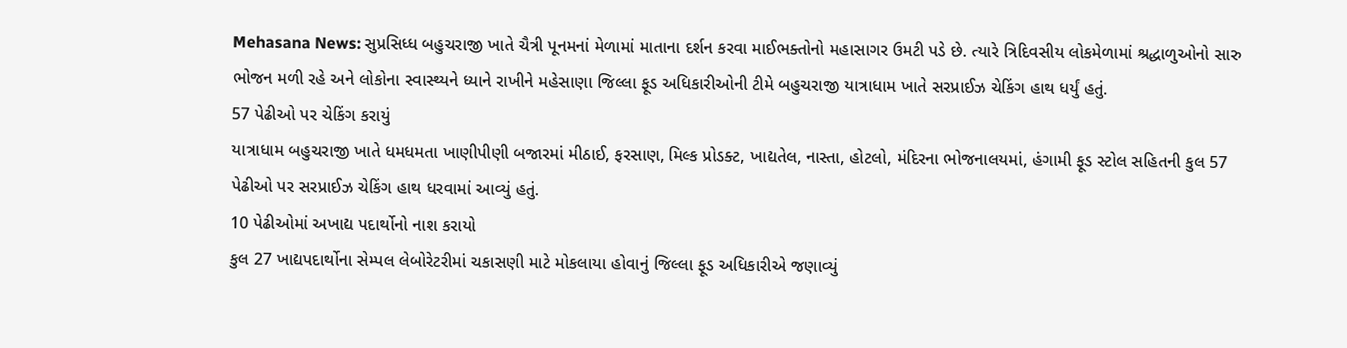Mehasana News: સુપ્રસિધ્ધ બહુચરાજી ખાતે ચૈત્રી પૂનમનાં મેળામાં માતાના દર્શન કરવા માઈભક્તોનો મહાસાગર ઉમટી પડે છે. ત્યારે ત્રિદિવસીય લોકમેળામાં શ્રદ્ધાળુઓનો સારુ ભોજન મળી રહે અને લોકોના સ્વાસ્થ્યને ધ્યાને રાખીને મહેસાણા જિલ્લા ફૂડ અધિકારીઓની ટીમે બહુચરાજી યાત્રાધામ ખાતે સરપ્રાઈઝ ચેકિંગ હાથ ધર્યું હતું.
57 પેઢીઓ પર ચેકિંગ કરાયું
યાત્રાધામ બહુચરાજી ખાતે ધમધમતા ખાણીપીણી બજારમાં મીઠાઈ, ફરસાણ, મિલ્ક પ્રોડક્ટ, ખાદ્યતેલ, નાસ્તા, હોટલો, મંદિરના ભોજનાલયમાં, હંગામી ફૂડ સ્ટોલ સહિતની કુલ 57 પેઢીઓ પર સરપ્રાઈઝ ચેકિંગ હાથ ધરવામાં આવ્યું હતું.
10 પેઢીઓમાં અખાદ્ય પદાર્થોનો નાશ કરાયો
કુલ 27 ખાદ્યપદાર્થોના સેમ્પલ લેબોરેટરીમાં ચકાસણી માટે મોકલાયા હોવાનું જિલ્લા ફૂડ અધિકારીએ જણાવ્યું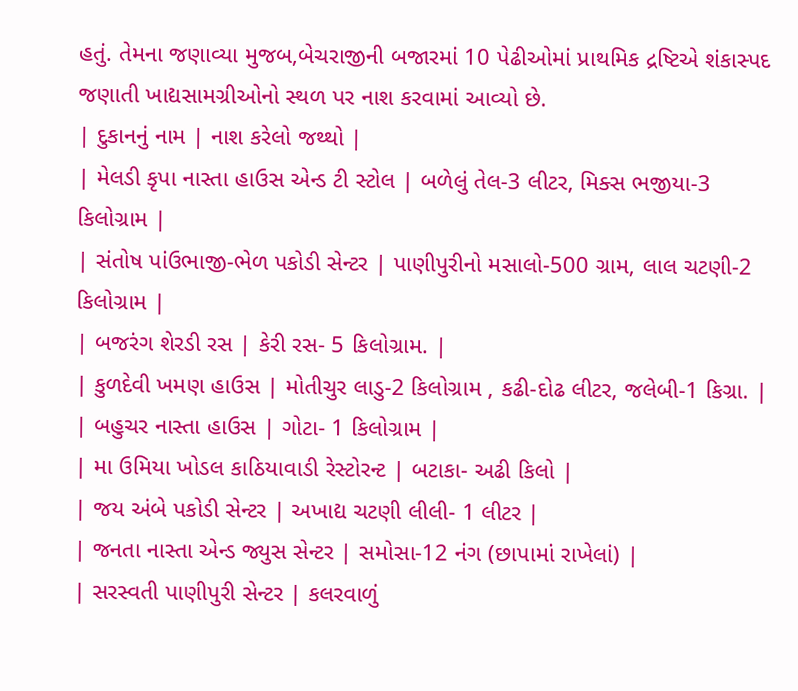હતું. તેમના જણાવ્યા મુજબ,બેચરાજીની બજારમાં 10 પેઢીઓમાં પ્રાથમિક દ્રષ્ટિએ શંકાસ્પદ જણાતી ખાદ્યસામગ્રીઓનો સ્થળ પર નાશ કરવામાં આવ્યો છે.
| દુકાનનું નામ | નાશ કરેલો જથ્થો |
| મેલડી કૃપા નાસ્તા હાઉસ એન્ડ ટી સ્ટોલ | બળેલું તેલ-3 લીટર, મિક્સ ભજીયા-3 કિલોગ્રામ |
| સંતોષ પાંઉભાજી-ભેળ પકોડી સેન્ટર | પાણીપુરીનો મસાલો-500 ગ્રામ, લાલ ચટણી-2 કિલોગ્રામ |
| બજરંગ શેરડી રસ | કેરી રસ- 5 કિલોગ્રામ. |
| કુળદેવી ખમણ હાઉસ | મોતીચુર લાડુ-2 કિલોગ્રામ , કઢી-દોઢ લીટર, જલેબી-1 કિગ્રા. |
| બહુચર નાસ્તા હાઉસ | ગોટા- 1 કિલોગ્રામ |
| મા ઉમિયા ખોડલ કાઠિયાવાડી રેસ્ટોરન્ટ | બટાકા- અઢી કિલો |
| જય અંબે પકોડી સેન્ટર | અખાદ્ય ચટણી લીલી- 1 લીટર |
| જનતા નાસ્તા એન્ડ જ્યુસ સેન્ટર | સમોસા-12 નંગ (છાપામાં રાખેલાં) |
| સરસ્વતી પાણીપુરી સેન્ટર | કલરવાળું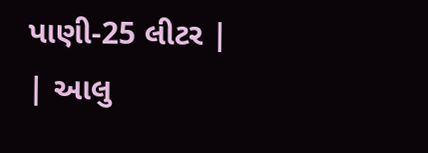પાણી-25 લીટર |
| આલુ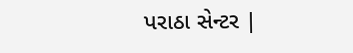પરાઠા સેન્ટર |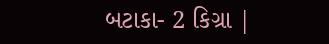બટાકા- 2 કિગ્રા |